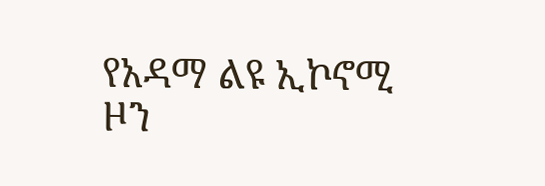የአዳማ ልዩ ኢኮኖሚ ዞን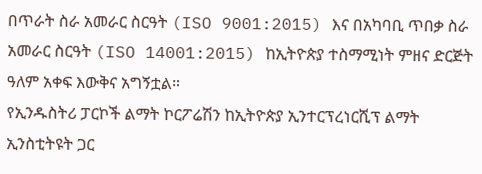በጥራት ስራ አመራር ስርዓት (ISO 9001:2015) እና በአካባቢ ጥበቃ ስራ አመራር ስርዓት (ISO 14001:2015) ከኢትዮጵያ ተስማሚነት ምዘና ድርጅት ዓለም አቀፍ እውቅና አግኝቷል።
የኢንዱስትሪ ፓርኮች ልማት ኮርፖሬሽን ከኢትዮጵያ ኢንተርፕረነርሺፕ ልማት ኢንስቲትዩት ጋር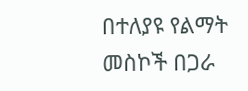በተለያዩ የልማት መስኮች በጋራ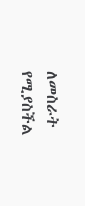ለመስራት የሚያስችል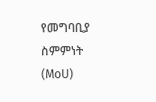የመግባቢያ ስምምነት (MoU)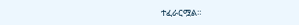ተፈራርሟል።